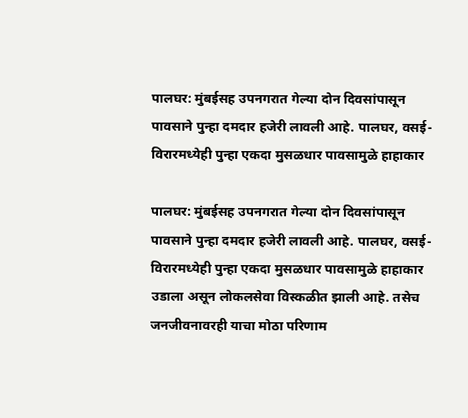पालघर: मुंबईसह उपनगरात गेल्या दोन दिवसांपासून पावसाने पुन्हा दमदार हजेरी लावली आहे. पालघर, वसई-विरारमध्येही पुन्हा एकदा मुसळधार पावसामुळे हाहाकार

पालघर: मुंबईसह उपनगरात गेल्या दोन दिवसांपासून पावसाने पुन्हा दमदार हजेरी लावली आहे. पालघर, वसई-विरारमध्येही पुन्हा एकदा मुसळधार पावसामुळे हाहाकार उडाला असून लोकलसेवा विस्कळीत झाली आहे. तसेच जनजीवनावरही याचा मोठा परिणाम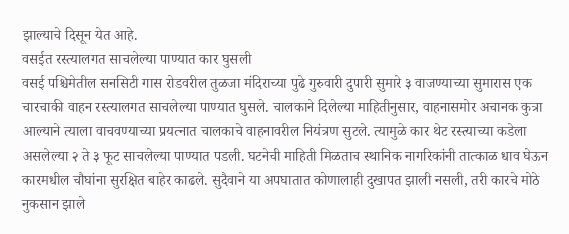झाल्याचे दिसून येत आहे.
वसईत रस्त्यालगत साचलेल्या पाण्यात कार घुसली
वसई पश्चिमेतील सनसिटी गास रोडवरील तुळजा मंदिराच्या पुढे गुरुवारी दुपारी सुमारे ३ वाजण्याच्या सुमारास एक चारचाकी वाहन रस्त्यालगत साचलेल्या पाण्यात घुसले. चालकाने दिलेल्या माहितीनुसार, वाहनासमोर अचानक कुत्रा आल्याने त्याला वाचवण्याच्या प्रयत्नात चालकाचे वाहनावरील नियंत्रण सुटले. त्यामुळे कार थेट रस्त्याच्या कडेला असलेल्या २ ते ३ फूट साचलेल्या पाण्यात पडली. घटनेची माहिती मिळताच स्थानिक नागरिकांनी तात्काळ धाव घेऊन कारमधील चौघांना सुरक्षित बाहेर काढले. सुदैवाने या अपघातात कोणालाही दुखापत झाली नसली, तरी कारचे मोठे नुकसान झाले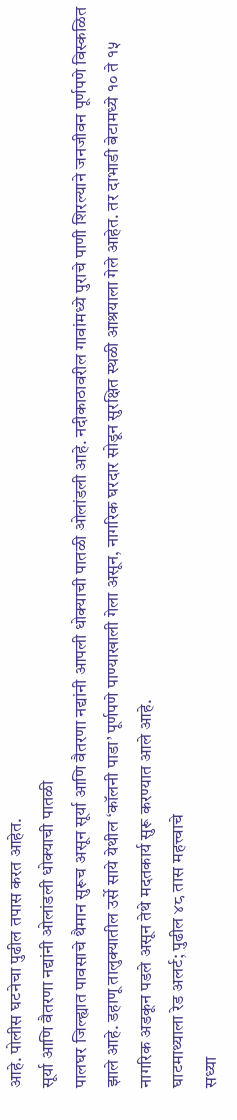आहे. पोलीस घटनेचा पुढील तपास करत आहेत.
सूर्या आणि वैतरणा नद्यांनी ओलांडली धोक्याची पातळी
पालघर जिल्ह्यात पावसाचे थैमान सुरूच असून सूर्या आणि वैतरणा नद्यांनी आपली धोक्याची पातळी ओलांडली आहे. नदीकाठावरील गावांमध्ये पुराचे पाणी शिरल्याने जनजीवन पूर्णपणे विस्कळित झाले आहे. डहाणू तालुक्यातील उर्से साये येथील ‘कॉलनी पाडा’ पूर्णपणे पाण्याखाली गेला असून, नागरिक घरदार सोडून सुरक्षित स्थळी आश्रयाला गेले आहेत. तर दाभाडी बेटामध्ये १० ते १५ नागरिक अडकून पडले असून तेथे मदतकार्य सुरू करण्यात आले आहे.
घाटमाथ्याला रेड अलर्ट; पुढील ४८ तास महत्त्वाचे
सध्या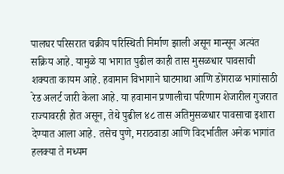पालघर परिसरात चक्रीय परिस्थिती निर्माण झाली असून मान्सून अत्यंत सक्रिय आहे. यामुळे या भागात पुढील काही तास मुसळधार पावसाची शक्यता कायम आहे. हवामान विभागाने घाटमाथा आणि डोंगराळ भागांसाठी रेड अलर्ट जारी केला आहे. या हवामान प्रणालीचा परिणाम शेजारील गुजरात राज्यावरही होत असून, तेथे पुढील ४८ तास अतिमुसळधार पावसाचा इशारा देण्यात आला आहे. तसेच पुणे, मराठवाडा आणि विदर्भातील अनेक भागांत हलक्या ते मध्यम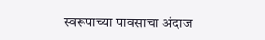स्वरूपाच्या पावसाचा अंदाज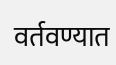वर्तवण्यात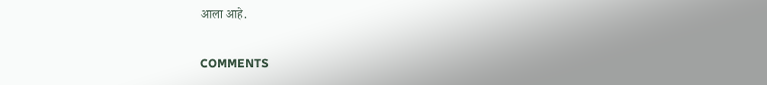आला आहे.

COMMENTS